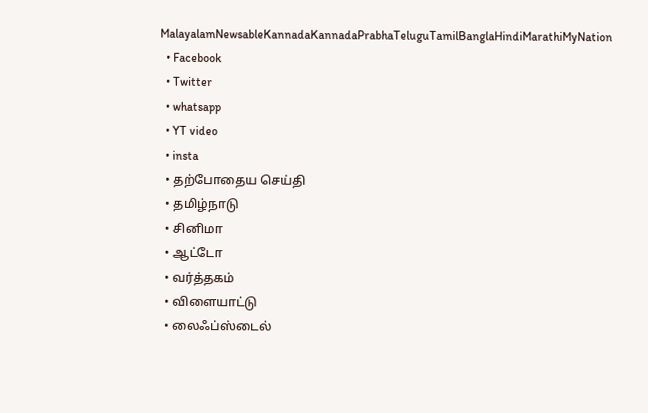MalayalamNewsableKannadaKannadaPrabhaTeluguTamilBanglaHindiMarathiMyNation
  • Facebook
  • Twitter
  • whatsapp
  • YT video
  • insta
  • தற்போதைய செய்தி
  • தமிழ்நாடு
  • சினிமா
  • ஆட்டோ
  • வர்த்தகம்
  • விளையாட்டு
  • லைஃப்ஸ்டைல்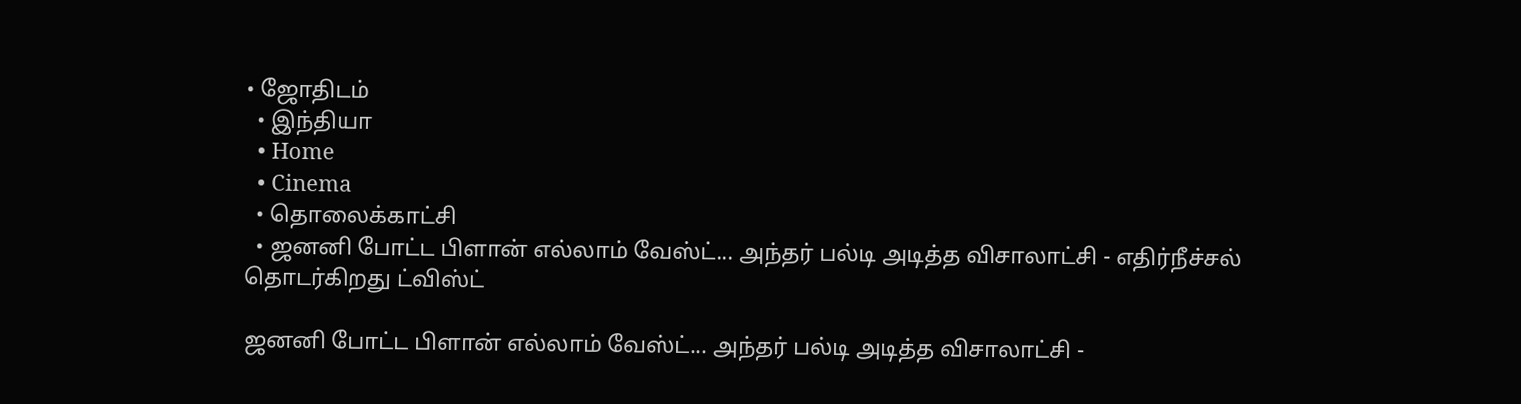• ஜோதிடம்
  • இந்தியா
  • Home
  • Cinema
  • தொலைக்காட்சி
  • ஜனனி போட்ட பிளான் எல்லாம் வேஸ்ட்... அந்தர் பல்டி அடித்த விசாலாட்சி - எதிர்நீச்சல் தொடர்கிறது ட்விஸ்ட்

ஜனனி போட்ட பிளான் எல்லாம் வேஸ்ட்... அந்தர் பல்டி அடித்த விசாலாட்சி -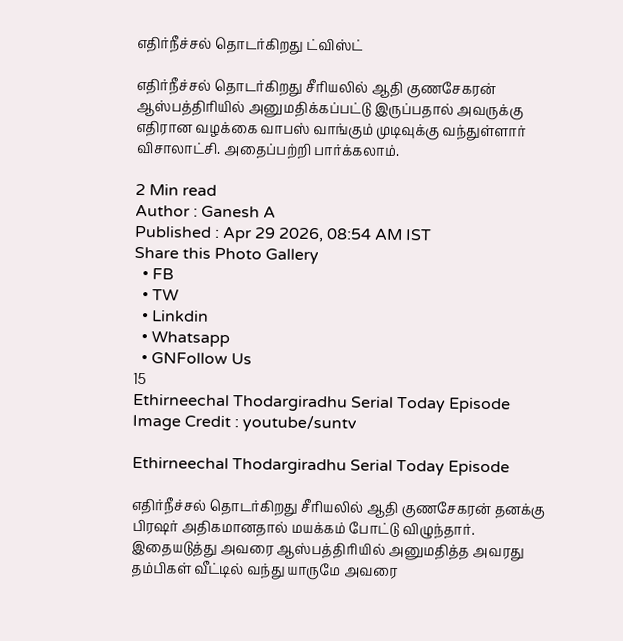எதிர்நீச்சல் தொடர்கிறது ட்விஸ்ட்

எதிர்நீச்சல் தொடர்கிறது சீரியலில் ஆதி குணசேகரன் ஆஸ்பத்திரியில் அனுமதிக்கப்பட்டு இருப்பதால் அவருக்கு எதிரான வழக்கை வாபஸ் வாங்கும் முடிவுக்கு வந்துள்ளார் விசாலாட்சி. அதைப்பற்றி பார்க்கலாம்.

2 Min read
Author : Ganesh A
Published : Apr 29 2026, 08:54 AM IST
Share this Photo Gallery
  • FB
  • TW
  • Linkdin
  • Whatsapp
  • GNFollow Us
15
Ethirneechal Thodargiradhu Serial Today Episode
Image Credit : youtube/suntv

Ethirneechal Thodargiradhu Serial Today Episode

எதிர்நீச்சல் தொடர்கிறது சீரியலில் ஆதி குணசேகரன் தனக்கு பிரஷர் அதிகமானதால் மயக்கம் போட்டு விழுந்தார். இதையடுத்து அவரை ஆஸ்பத்திரியில் அனுமதித்த அவரது தம்பிகள் வீட்டில் வந்து யாருமே அவரை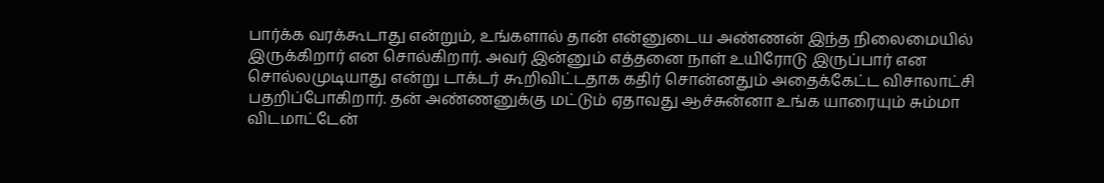பார்க்க வரக்கூடாது என்றும், உங்களால் தான் என்னுடைய அண்ணன் இந்த நிலைமையில் இருக்கிறார் என சொல்கிறார். அவர் இன்னும் எத்தனை நாள் உயிரோடு இருப்பார் என சொல்லமுடியாது என்று டாக்டர் கூறிவிட்டதாக கதிர் சொன்னதும் அதைக்கேட்ட விசாலாட்சி பதறிப்போகிறார். தன் அண்ணனுக்கு மட்டும் ஏதாவது ஆச்சுன்னா உங்க யாரையும் சும்மா விடமாட்டேன்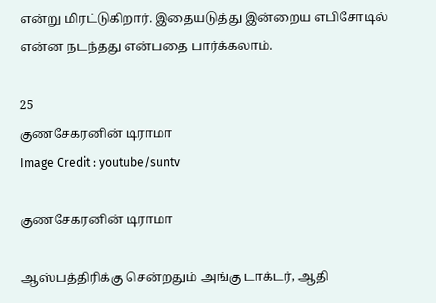என்று மிரட்டுகிறார். இதையடுத்து இன்றைய எபிசோடில் என்ன நடந்தது என்பதை பார்க்கலாம்.

25
குணசேகரனின் டிராமா
Image Credit : youtube/suntv

குணசேகரனின் டிராமா

ஆஸ்பத்திரிக்கு சென்றதும் அங்கு டாக்டர், ஆதி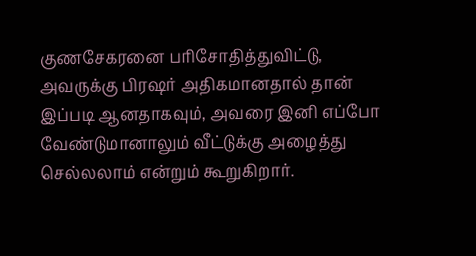குணசேகரனை பரிசோதித்துவிட்டு, அவருக்கு பிரஷர் அதிகமானதால் தான் இப்படி ஆனதாகவும், அவரை இனி எப்போ வேண்டுமானாலும் வீட்டுக்கு அழைத்து செல்லலாம் என்றும் கூறுகிறார்.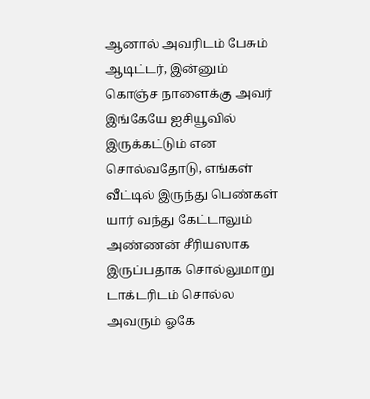ஆனால் அவரிடம் பேசும் ஆடிட்டர், இன்னும் கொஞ்ச நாளைக்கு அவர் இங்கேயே ஐசியூவில் இருக்கட்டும் என சொல்வதோடு, எங்கள் வீட்டில் இருந்து பெண்கள் யார் வந்து கேட்டாலும் அண்ணன் சீரியஸாக இருப்பதாக சொல்லுமாறு டாக்டரிடம் சொல்ல அவரும் ஓகே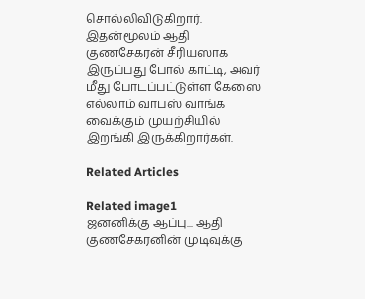சொல்லிவிடுகிறார். இதன்மூலம் ஆதி குணசேகரன் சீரியஸாக இருப்பது போல் காட்டி, அவர் மீது போடப்பட்டுள்ள கேஸை எல்லாம் வாபஸ் வாங்க வைக்கும் முயற்சியில் இறங்கி இருக்கிறார்கள்.

Related Articles

Related image1
ஜனனிக்கு ஆப்பு... ஆதி குணசேகரனின் முடிவுக்கு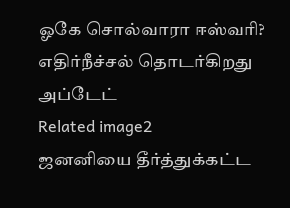ஓகே சொல்வாரா ஈஸ்வரி? எதிர்நீச்சல் தொடர்கிறது அப்டேட்
Related image2
ஜனனியை தீர்த்துக்கட்ட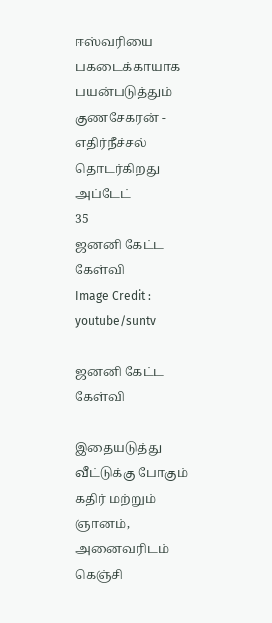ஈஸ்வரியை பகடைக்காயாக பயன்படுத்தும் குணசேகரன் - எதிர்நீச்சல் தொடர்கிறது அப்டேட்
35
ஜனனி கேட்ட கேள்வி
Image Credit : youtube/suntv

ஜனனி கேட்ட கேள்வி

இதையடுத்து வீட்டுக்கு போகும் கதிர் மற்றும் ஞானம், அனைவரிடம் கெஞ்சி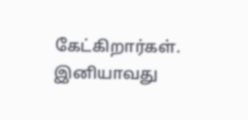கேட்கிறார்கள். இனியாவது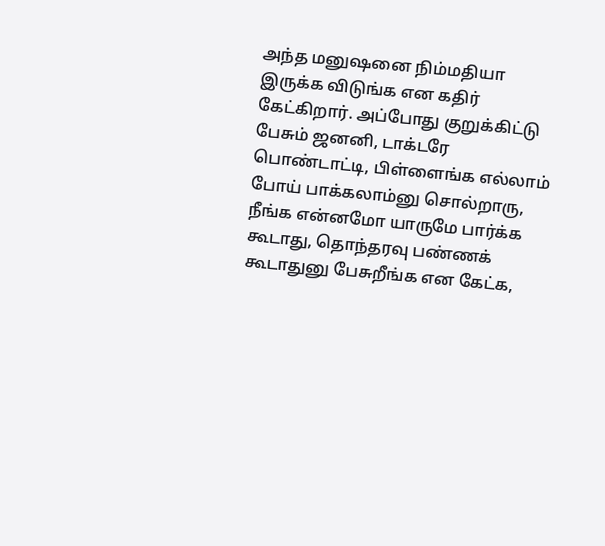அந்த மனுஷனை நிம்மதியா இருக்க விடுங்க என கதிர் கேட்கிறார். அப்போது குறுக்கிட்டு பேசும் ஜனனி, டாக்டரே பொண்டாட்டி, பிள்ளைங்க எல்லாம் போய் பாக்கலாம்னு சொல்றாரு, நீங்க என்னமோ யாருமே பார்க்க கூடாது, தொந்தரவு பண்ணக் கூடாதுனு பேசுறீங்க என கேட்க,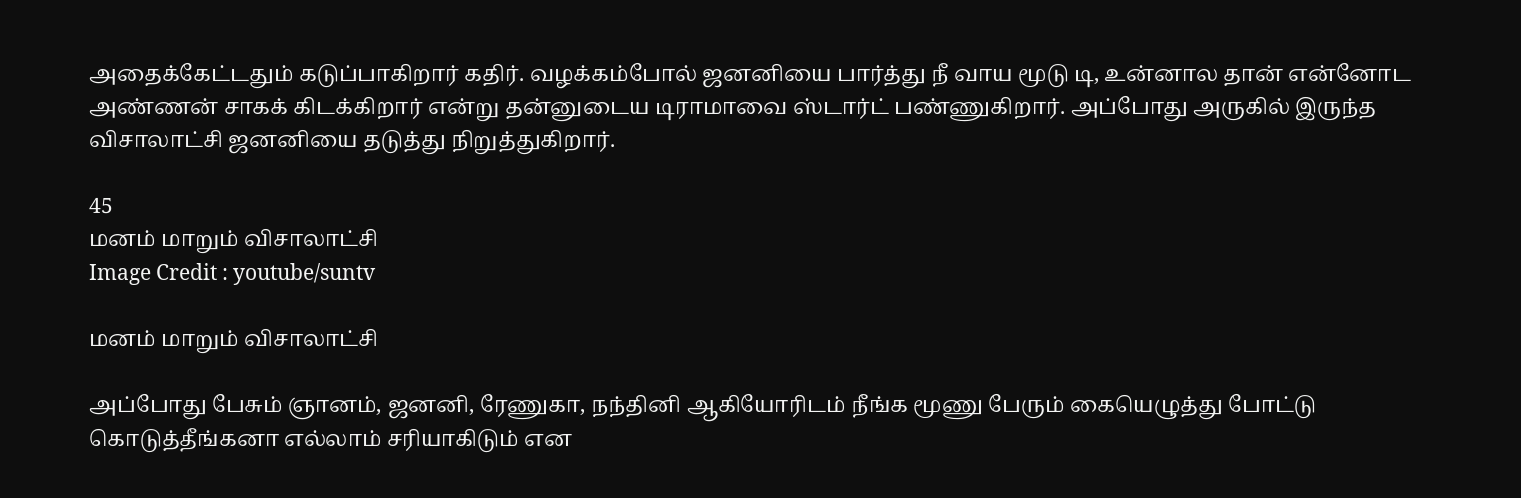அதைக்கேட்டதும் கடுப்பாகிறார் கதிர். வழக்கம்போல் ஜனனியை பார்த்து நீ வாய மூடு டி, உன்னால தான் என்னோட அண்ணன் சாகக் கிடக்கிறார் என்று தன்னுடைய டிராமாவை ஸ்டார்ட் பண்ணுகிறார். அப்போது அருகில் இருந்த விசாலாட்சி ஜனனியை தடுத்து நிறுத்துகிறார்.

45
மனம் மாறும் விசாலாட்சி
Image Credit : youtube/suntv

மனம் மாறும் விசாலாட்சி

அப்போது பேசும் ஞானம், ஜனனி, ரேணுகா, நந்தினி ஆகியோரிடம் நீங்க மூணு பேரும் கையெழுத்து போட்டு கொடுத்தீங்கனா எல்லாம் சரியாகிடும் என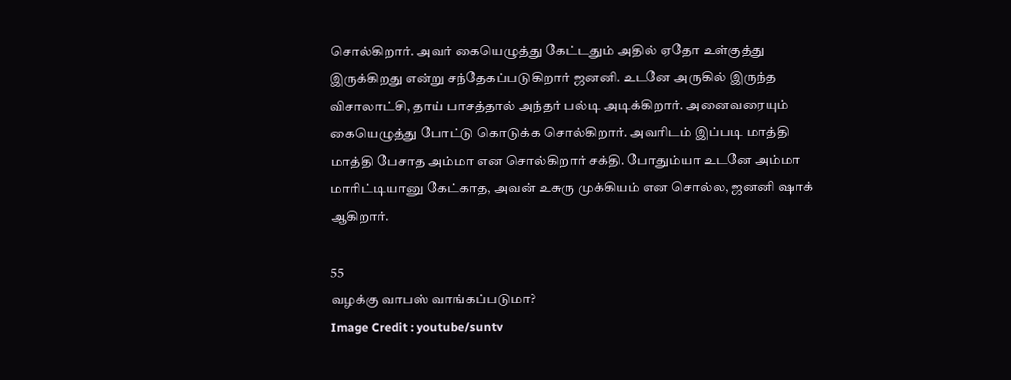சொல்கிறார். அவர் கையெழுத்து கேட்டதும் அதில் ஏதோ உள்குத்து இருக்கிறது என்று சந்தேகப்படுகிறார் ஜனனி. உடனே அருகில் இருந்த விசாலாட்சி, தாய் பாசத்தால் அந்தர் பல்டி அடிக்கிறார். அனைவரையும் கையெழுத்து போட்டு கொடுக்க சொல்கிறார். அவரிடம் இப்படி மாத்தி மாத்தி பேசாத அம்மா என சொல்கிறார் சக்தி. போதும்யா உடனே அம்மா மாரிட்டியானு கேட்காத, அவன் உசுரு முக்கியம் என சொல்ல, ஜனனி ஷாக் ஆகிறார்.

55
வழக்கு வாபஸ் வாங்கப்படுமா?
Image Credit : youtube/suntv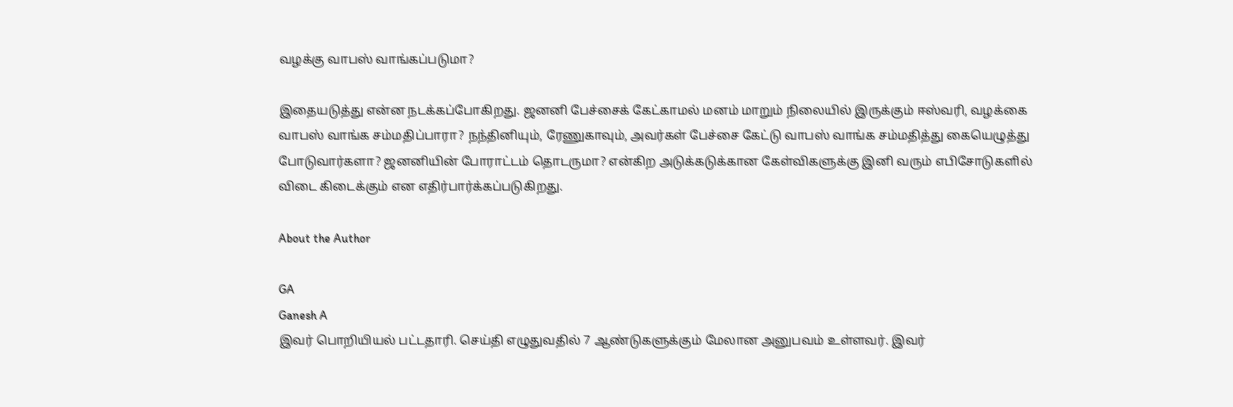வழக்கு வாபஸ் வாங்கப்படுமா?

இதையடுத்து என்ன நடக்கப்போகிறது. ஜனனி பேச்சைக் கேட்காமல் மனம் மாறும் நிலையில் இருக்கும் ஈஸ்வரி, வழக்கை வாபஸ் வாங்க சம்மதிப்பாரா? நந்தினியும், ரேணுகாவும், அவர்கள் பேச்சை கேட்டு வாபஸ் வாங்க சம்மதித்து கையெழுத்து போடுவார்களா? ஜனனியின் போராட்டம் தொடருமா? என்கிற அடுக்கடுக்கான கேள்விகளுக்கு இனி வரும் எபிசோடுகளில் விடை கிடைக்கும் என எதிர்பார்க்கப்படுகிறது.

About the Author

GA
Ganesh A
இவர் பொறியியல் பட்டதாரி. செய்தி எழுதுவதில் 7 ஆண்டுகளுக்கும் மேலான அனுபவம் உள்ளவர். இவர்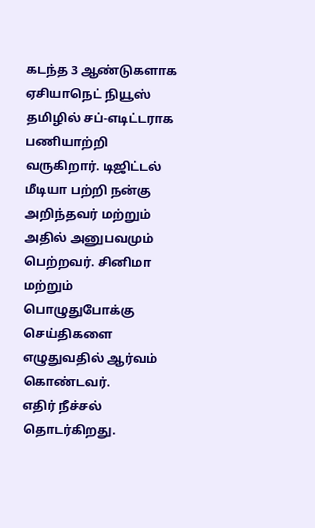கடந்த 3 ஆண்டுகளாக ஏசியாநெட் நியூஸ் தமிழில் சப்-எடிட்டராக பணியாற்றி வருகிறார். டிஜிட்டல் மீடியா பற்றி நன்கு அறிந்தவர் மற்றும் அதில் அனுபவமும் பெற்றவர். சினிமா மற்றும் பொழுதுபோக்கு செய்திகளை எழுதுவதில் ஆர்வம் கொண்டவர்.
எதிர் நீச்சல் தொடர்கிறது.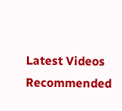Latest Videos
Recommended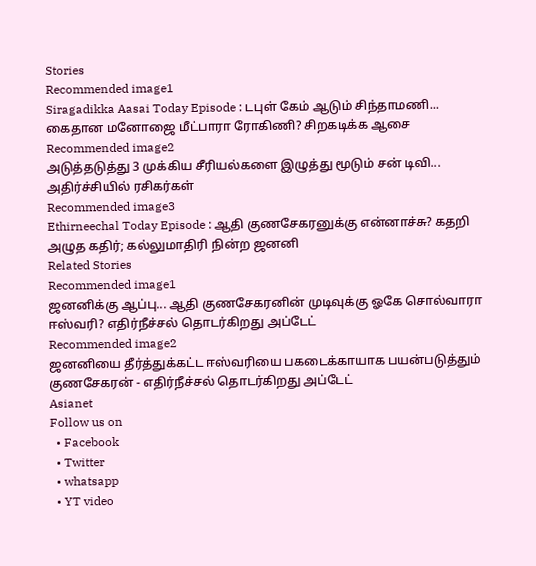Stories
Recommended image1
Siragadikka Aasai Today Episode : டபுள் கேம் ஆடும் சிந்தாமணி... கைதான மனோஜை மீட்பாரா ரோகிணி? சிறகடிக்க ஆசை
Recommended image2
அடுத்தடுத்து 3 முக்கிய சீரியல்களை இழுத்து மூடும் சன் டிவி... அதிர்ச்சியில் ரசிகர்கள்
Recommended image3
Ethirneechal Today Episode : ஆதி குணசேகரனுக்கு என்னாச்சு? கதறி அழுத கதிர்; கல்லுமாதிரி நின்ற ஜனனி
Related Stories
Recommended image1
ஜனனிக்கு ஆப்பு... ஆதி குணசேகரனின் முடிவுக்கு ஓகே சொல்வாரா ஈஸ்வரி? எதிர்நீச்சல் தொடர்கிறது அப்டேட்
Recommended image2
ஜனனியை தீர்த்துக்கட்ட ஈஸ்வரியை பகடைக்காயாக பயன்படுத்தும் குணசேகரன் - எதிர்நீச்சல் தொடர்கிறது அப்டேட்
Asianet
Follow us on
  • Facebook
  • Twitter
  • whatsapp
  • YT video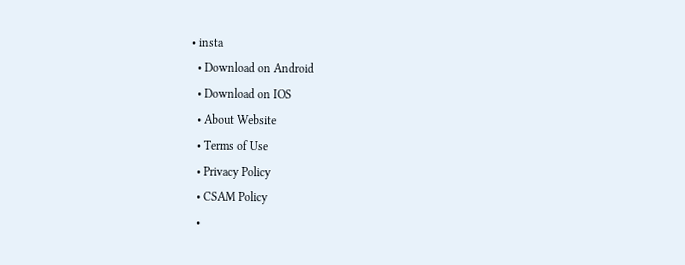• insta
  • Download on Android
  • Download on IOS
  • About Website
  • Terms of Use
  • Privacy Policy
  • CSAM Policy
  •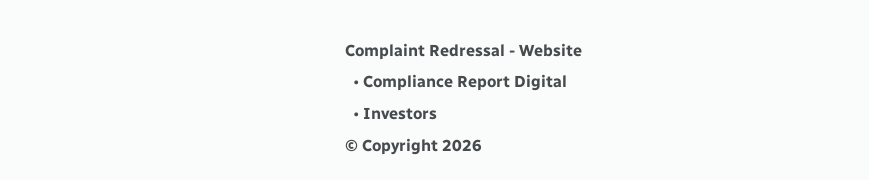Complaint Redressal - Website
  • Compliance Report Digital
  • Investors
© Copyright 2026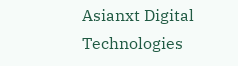Asianxt Digital Technologies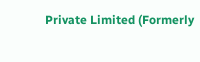Private Limited (Formerly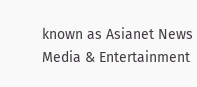known as Asianet News Media & Entertainment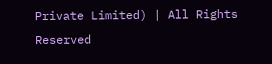Private Limited) | All Rights Reserved